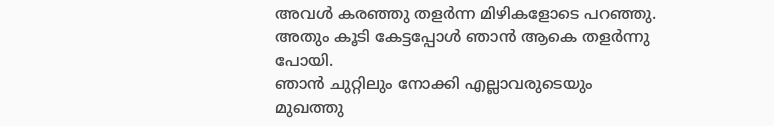അവൾ കരഞ്ഞു തളർന്ന മിഴികളോടെ പറഞ്ഞു.
അതും കൂടി കേട്ടപ്പോൾ ഞാൻ ആകെ തളർന്നു പോയി.
ഞാൻ ചുറ്റിലും നോക്കി എല്ലാവരുടെയും മുഖത്തു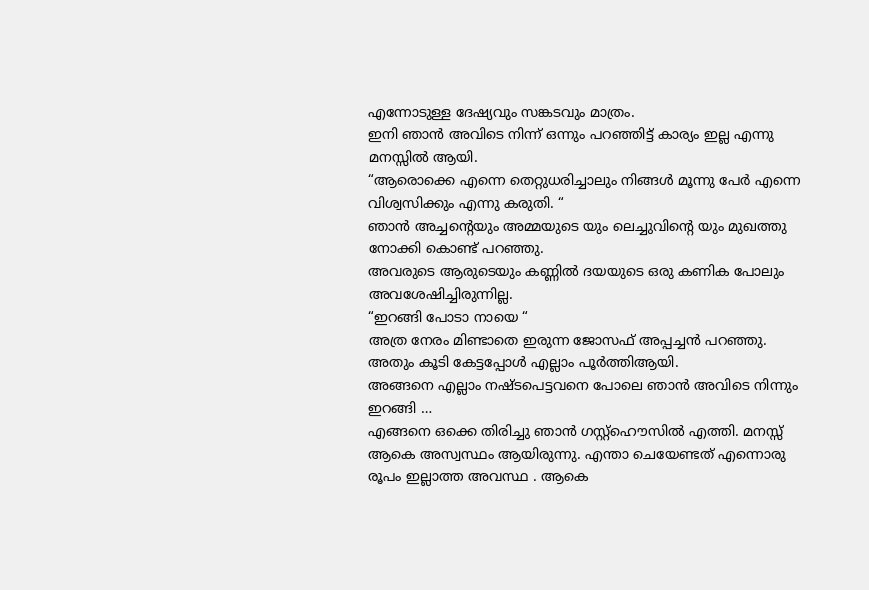എന്നോടുള്ള ദേഷ്യവും സങ്കടവും മാത്രം.
ഇനി ഞാൻ അവിടെ നിന്ന് ഒന്നും പറഞ്ഞിട്ട് കാര്യം ഇല്ല എന്നു മനസ്സിൽ ആയി.
“ആരൊക്കെ എന്നെ തെറ്റുധരിച്ചാലും നിങ്ങൾ മൂന്നു പേർ എന്നെ വിശ്വസിക്കും എന്നു കരുതി. “
ഞാൻ അച്ചന്റെയും അമ്മയുടെ യും ലെച്ചുവിന്റെ യും മുഖത്തു നോക്കി കൊണ്ട് പറഞ്ഞു.
അവരുടെ ആരുടെയും കണ്ണിൽ ദയയുടെ ഒരു കണിക പോലും അവശേഷിച്ചിരുന്നില്ല.
“ഇറങ്ങി പോടാ നായെ “
അത്ര നേരം മിണ്ടാതെ ഇരുന്ന ജോസഫ് അപ്പച്ചൻ പറഞ്ഞു.
അതും കൂടി കേട്ടപ്പോൾ എല്ലാം പൂർത്തിആയി.
അങ്ങനെ എല്ലാം നഷ്ടപെട്ടവനെ പോലെ ഞാൻ അവിടെ നിന്നും ഇറങ്ങി …
എങ്ങനെ ഒക്കെ തിരിച്ചു ഞാൻ ഗസ്റ്റ്ഹൌസിൽ എത്തി. മനസ്സ് ആകെ അസ്വസ്ഥം ആയിരുന്നു. എന്താ ചെയേണ്ടത് എന്നൊരു രൂപം ഇല്ലാത്ത അവസ്ഥ . ആകെ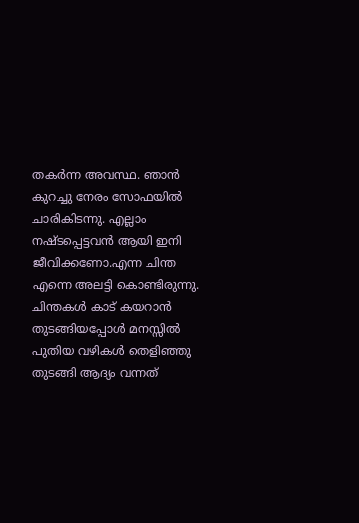തകർന്ന അവസ്ഥ. ഞാൻ കുറച്ചു നേരം സോഫയിൽ ചാരികിടന്നു. എല്ലാം നഷ്ടപ്പെട്ടവൻ ആയി ഇനി ജീവിക്കണോ.എന്ന ചിന്ത എന്നെ അലട്ടി കൊണ്ടിരുന്നു. ചിന്തകൾ കാട് കയറാൻ തുടങ്ങിയപ്പോൾ മനസ്സിൽ പുതിയ വഴികൾ തെളിഞ്ഞു തുടങ്ങി ആദ്യം വന്നത്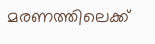മരണത്തിലെക്ക്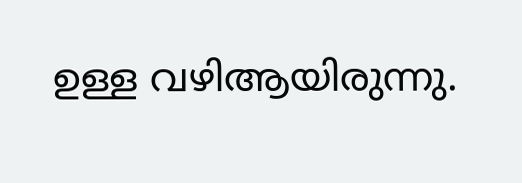ഉള്ള വഴിആയിരുന്നു.